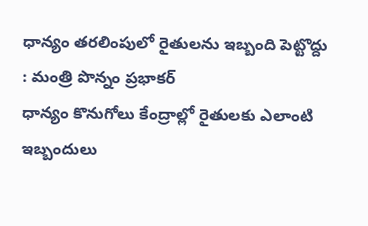ధాన్యం తరలింపులో రైతులను ఇబ్బంది పెట్టొద్దు : మంత్రి పొన్నం ప్రభాకర్
ధాన్యం కొనుగోలు కేంద్రాల్లో రైతులకు ఎలాంటి ఇబ్బందులు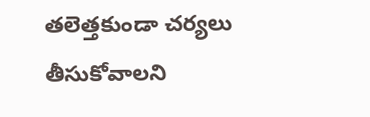తలెత్తకుండా చర్యలు తీసుకోవాలని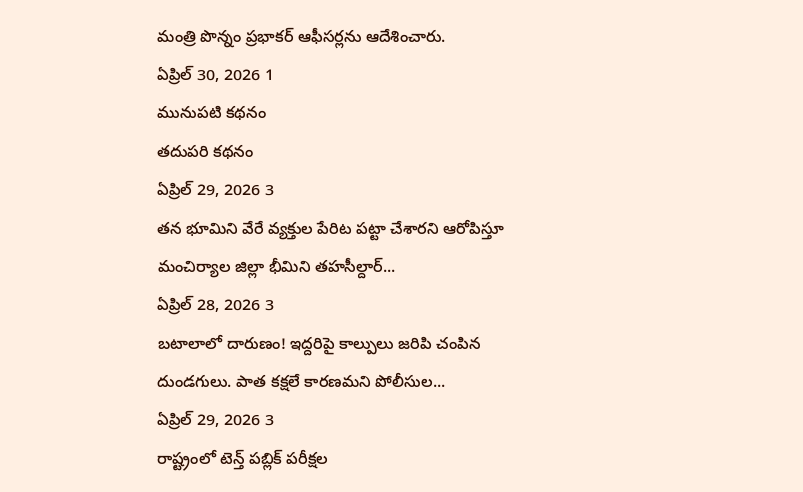మంత్రి పొన్నం ప్రభాకర్ ఆఫీసర్లను ఆదేశించారు.
ఏప్రిల్ 30, 2026 1
మునుపటి కథనం
తదుపరి కథనం
ఏప్రిల్ 29, 2026 3
తన భూమిని వేరే వ్యక్తుల పేరిట పట్టా చేశారని ఆరోపిస్తూ మంచిర్యాల జిల్లా భీమిని తహసీల్దార్...
ఏప్రిల్ 28, 2026 3
బటాలాలో దారుణం! ఇద్దరిపై కాల్పులు జరిపి చంపిన దుండగులు. పాత కక్షలే కారణమని పోలీసుల...
ఏప్రిల్ 29, 2026 3
రాష్ట్రంలో టెన్త్ పబ్లిక్ పరీక్షల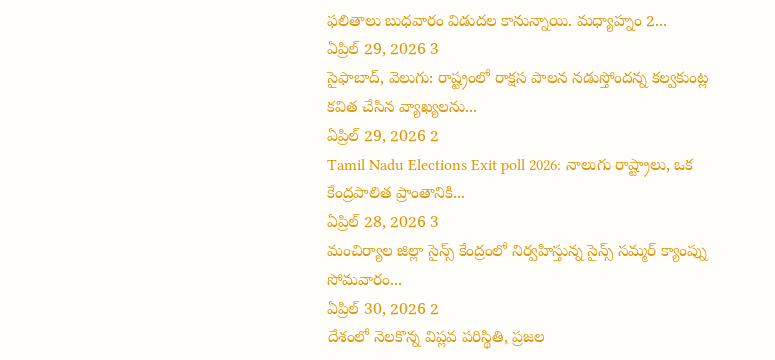ఫలితాలు బుధవారం విడుదల కానున్నాయి. మధ్యాహ్నం 2...
ఏప్రిల్ 29, 2026 3
సైఫాబాద్, వెలుగు: రాష్ట్రంలో రాక్షస పాలన నడుస్తోందన్న కల్వకుంట్ల కవిత చేసిన వ్యాఖ్యలను...
ఏప్రిల్ 29, 2026 2
Tamil Nadu Elections Exit poll 2026: నాలుగు రాష్ట్రాలు, ఒక కేంద్రపాలిత ప్రాంతానికి...
ఏప్రిల్ 28, 2026 3
మంచిర్యాల జిల్లా సైన్స్ కేంద్రంలో నిర్వహిస్తున్న సైన్స్ సమ్మర్ క్యాంప్ను సోమవారం...
ఏప్రిల్ 30, 2026 2
దేశంలో నెలకొన్న విప్లవ పరిస్థితి, ప్రజల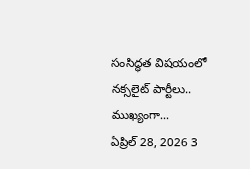సంసిద్ధత విషయంలో నక్సలైట్ పార్టీలు.. ముఖ్యంగా...
ఏప్రిల్ 28, 2026 3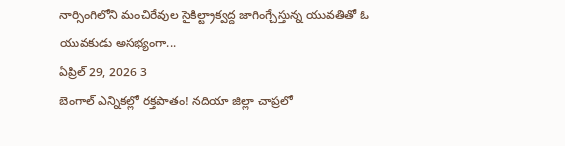నార్సింగిలోని మంచిరేవుల సైకిల్ట్రాక్వద్ద జాగింగ్చేస్తున్న యువతితో ఓ యువకుడు అసభ్యంగా...
ఏప్రిల్ 29, 2026 3
బెంగాల్ ఎన్నికల్లో రక్తపాతం! నదియా జిల్లా చాప్రలో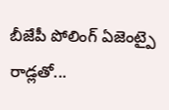బీజేపీ పోలింగ్ ఏజెంట్పై రాడ్లతో...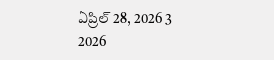ఏప్రిల్ 28, 2026 3
2026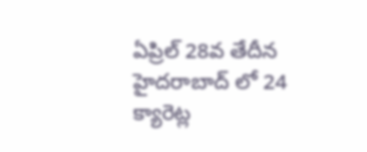ఏప్రిల్ 28వ తేదీన హైదరాబాద్ లో 24 క్యారెట్ల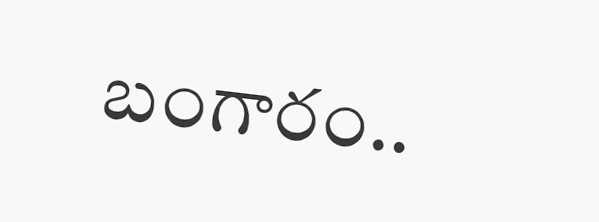బంగారం..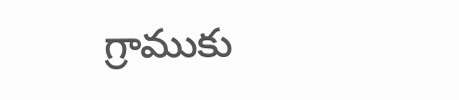గ్రాముకు